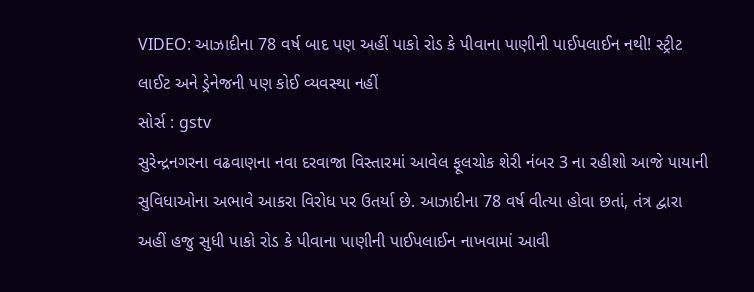VIDEO: આઝાદીના 78 વર્ષ બાદ પણ અહીં પાકો રોડ કે પીવાના પાણીની પાઈપલાઈન નથી! સ્ટ્રીટ લાઈટ અને ડ્રેનેજની પણ કોઈ વ્યવસ્થા નહીં
સોર્સ : gstv
સુરેન્દ્રનગરના વઢવાણના નવા દરવાજા વિસ્તારમાં આવેલ ફૂલચોક શેરી નંબર 3 ના રહીશો આજે પાયાની સુવિધાઓના અભાવે આકરા વિરોધ પર ઉતર્યા છે. આઝાદીના 78 વર્ષ વીત્યા હોવા છતાં, તંત્ર દ્વારા અહીં હજુ સુધી પાકો રોડ કે પીવાના પાણીની પાઈપલાઈન નાખવામાં આવી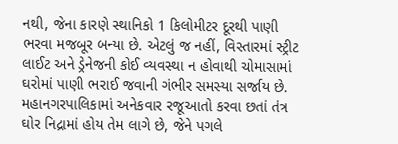નથી, જેના કારણે સ્થાનિકો 1 કિલોમીટર દૂરથી પાણી ભરવા મજબૂર બન્યા છે. એટલું જ નહીં, વિસ્તારમાં સ્ટ્રીટ લાઈટ અને ડ્રેનેજની કોઈ વ્યવસ્થા ન હોવાથી ચોમાસામાં ઘરોમાં પાણી ભરાઈ જવાની ગંભીર સમસ્યા સર્જાય છે. મહાનગરપાલિકામાં અનેકવાર રજૂઆતો કરવા છતાં તંત્ર ઘોર નિદ્રામાં હોય તેમ લાગે છે, જેને પગલે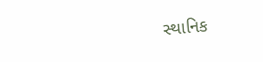સ્થાનિક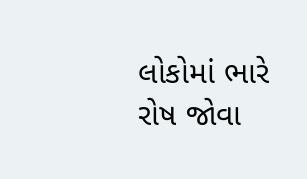લોકોમાં ભારે રોષ જોવા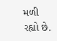મળી રહ્યો છે.